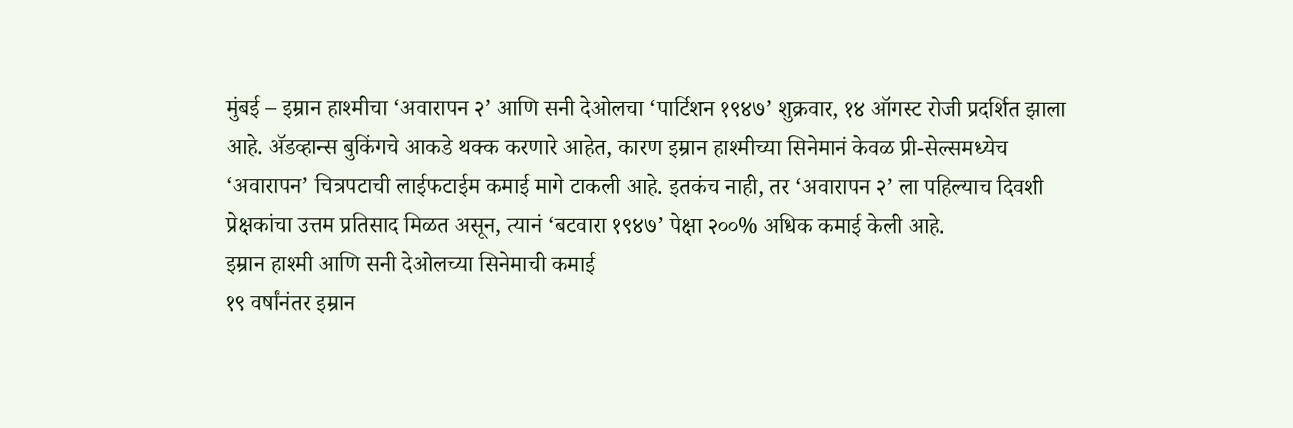मुंबई – इम्रान हाश्मीचा ‘अवारापन २’ आणि सनी देओलचा ‘पार्टिशन १९४७’ शुक्रवार, १४ ऑगस्ट रोजी प्रदर्शित झाला आहे. ॲडव्हान्स बुकिंगचे आकडे थक्क करणारे आहेत, कारण इम्रान हाश्मीच्या सिनेमानं केवळ प्री-सेल्समध्येच ‘अवारापन’ चित्रपटाची लाईफटाईम कमाई मागे टाकली आहे. इतकंच नाही, तर ‘अवारापन २’ ला पहिल्याच दिवशी प्रेक्षकांचा उत्तम प्रतिसाद मिळत असून, त्यानं ‘बटवारा १९४७’ पेक्षा २००% अधिक कमाई केली आहे.
इम्रान हाश्मी आणि सनी देओलच्या सिनेमाची कमाई
१९ वर्षांनंतर इम्रान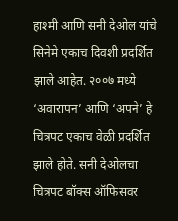हाश्मी आणि सनी देओल यांचे सिनेमे एकाच दिवशी प्रदर्शित झाले आहेत. २००७ मध्ये ‘अवारापन’ आणि ‘अपने’ हे चित्रपट एकाच वेळी प्रदर्शित झाले होते. सनी देओलचा चित्रपट बॉक्स ऑफिसवर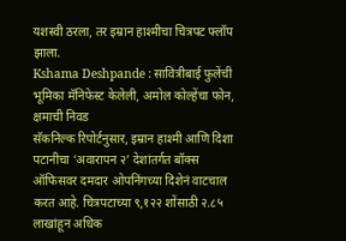यशस्वी ठरला, तर इम्रान हाश्मीचा चित्रपट फ्लॉप झाला.
Kshama Deshpande : सावित्रीबाई फुलेंची भूमिका मॅनिफेस्ट केलेली, अमोल कोल्हेंचा फोन, क्षमाची निवड
सॅकनिल्क रिपोर्टनुसार, इम्रान हाश्मी आणि दिशा पटानीचा ‘अवारापन २’ देशांतर्गत बॉक्स ऑफिसवर दमदार ओपनिंगच्या दिशेनं वाटचाल करत आहे. चित्रपटाच्या ९,१२२ शोंसाठी २.८५ लाखांहून अधिक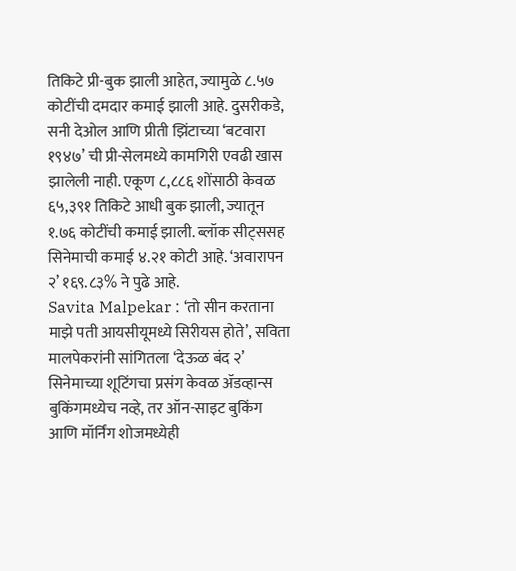तिकिटे प्री-बुक झाली आहेत, ज्यामुळे ८.५७ कोटींची दमदार कमाई झाली आहे. दुसरीकडे, सनी देओल आणि प्रीती झिंटाच्या ‘बटवारा १९४७’ ची प्री-सेलमध्ये कामगिरी एवढी खास झालेली नाही. एकूण ८,८८६ शोंसाठी केवळ ६५,३९१ तिकिटे आधी बुक झाली, ज्यातून १.७६ कोटींची कमाई झाली. ब्लॉक सीट्ससह सिनेमाची कमाई ४.२१ कोटी आहे. ‘अवारापन २’ १६९.८३% ने पुढे आहे.
Savita Malpekar : ‘तो सीन करताना माझे पती आयसीयूमध्ये सिरीयस होते’, सविता मालपेकरांनी सांगितला ‘देऊळ बंद २’ सिनेमाच्या शूटिंगचा प्रसंग केवळ ॲडव्हान्स बुकिंगमध्येच नव्हे, तर ऑन-साइट बुकिंग आणि मॉर्निंग शोजमध्येही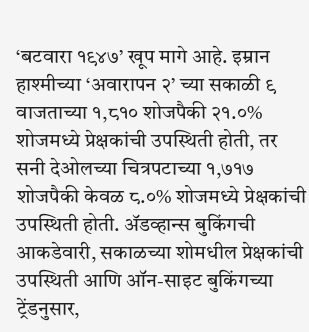‘बटवारा १९४७’ खूप मागे आहे. इम्रान हाश्मीच्या ‘अवारापन २’ च्या सकाळी ९ वाजताच्या १,८१० शोजपैकी २१.०% शोजमध्ये प्रेक्षकांची उपस्थिती होती, तर सनी देओलच्या चित्रपटाच्या १,७१७ शोजपैकी केवळ ८.०% शोजमध्ये प्रेक्षकांची उपस्थिती होती. ॲडव्हान्स बुकिंगची आकडेवारी, सकाळच्या शोमधील प्रेक्षकांची उपस्थिती आणि ऑन-साइट बुकिंगच्या ट्रेंडनुसार,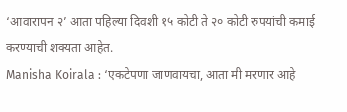‘आवारापन २’ आता पहिल्या दिवशी १५ कोटी ते २० कोटी रुपयांची कमाई करण्याची शक्यता आहेत.
Manisha Koirala : ‘एकटेपणा जाणवायचा, आता मी मरणार आहे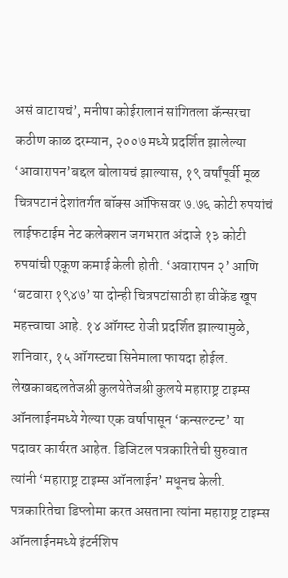असं वाटायचं’, मनीषा कोईरालानं सांगितला कॅन्सरचा कठीण काळ दरम्यान, २००७ मध्ये प्रदर्शित झालेल्या ‘आवारापन’बद्दल बोलायचं झाल्यास, १९ वर्षांपूर्वी मूळ चित्रपटानं देशांतर्गत बॉक्स ऑफिसवर ७.७६ कोटी रुपयांचं लाईफटाईम नेट कलेक्शन जगभरात अंदाजे १३ कोटी रुपयांची एकूण कमाई केली होती. ‘अवारापन २’ आणि ‘बटवारा १९४७’ या दोन्ही चित्रपटांसाठी हा वीकेंड खूप महत्त्वाचा आहे. १४ ऑगस्ट रोजी प्रदर्शित झाल्यामुळे, शनिवार, १५ ऑगस्टचा सिनेमाला फायदा होईल.
लेखकाबद्दलतेजश्री कुलयेतेजश्री कुलये महाराष्ट्र टाइम्स ऑनलाईनमध्ये गेल्या एक वर्षापासून ‘कन्सल्टन्ट’ या पदावर कार्यरत आहेत. डिजिटल पत्रकारितेची सुरुवात त्यांनी ‘महाराष्ट्र टाइम्स ऑनलाईन’ मधूनच केली. पत्रकारितेचा डिप्लोमा करत असताना त्यांना महाराष्ट्र टाइम्स ऑनलाईनमध्ये इंटर्नशिप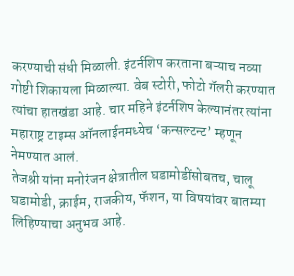करण्याची संधी मिळाली. इंटर्नशिप करताना बऱ्याच नव्या गोष्टी शिकायला मिळाल्या. वेब स्टोरी, फोटो गॅलरी करण्यात त्यांचा हातखंडा आहे. चार महिने इंटर्नशिप केल्यानंतर त्यांना महाराष्ट्र टाइम्स ऑनलाईनमध्येच ‘कन्सल्टन्ट’ म्हणून नेमण्यात आलं.
तेजश्री यांना मनोरंजन क्षेत्रातील घडामोडींसोबतच, चालू घडामोडी, क्राईम, राजकीय, फॅशन, या विषयांवर बातम्या लिहिण्याचा अनुभव आहे.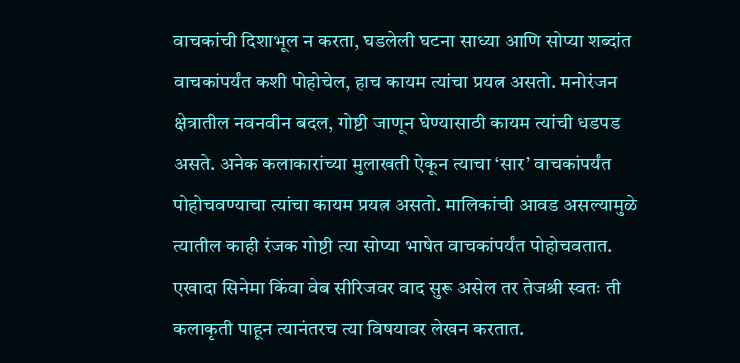वाचकांची दिशाभूल न करता, घडलेली घटना साध्या आणि सोप्या शब्दांत वाचकांपर्यंत कशी पोहोचेल, हाच कायम त्यांचा प्रयत्न असतो. मनोरंजन क्षेत्रातील नवनवीन बदल, गोष्टी जाणून घेण्यासाठी कायम त्यांची धडपड असते. अनेक कलाकारांच्या मुलाखती ऐकून त्याचा ‘सार’ वाचकांपर्यंत पोहोचवण्याचा त्यांचा कायम प्रयत्न असतो. मालिकांची आवड असल्यामुळे त्यातील काही रंजक गोष्टी त्या सोप्या भाषेत वाचकांपर्यंत पोहोचवतात. एखादा सिनेमा किंवा वेब सीरिजवर वाद सुरू असेल तर तेजश्री स्वतः ती कलाकृती पाहून त्यानंतरच त्या विषयावर लेखन करतात.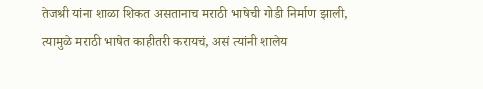तेजश्री यांना शाळा शिकत असतानाच मराठी भाषेची गोडी निर्माण झाली, त्यामुळे मराठी भाषेत काहीतरी करायचं, असं त्यांनी शालेय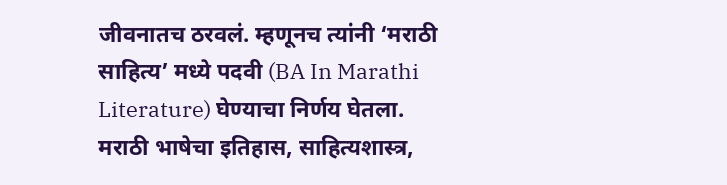जीवनातच ठरवलं. म्हणूनच त्यांनी ‘मराठी साहित्य’ मध्ये पदवी (BA In Marathi Literature) घेण्याचा निर्णय घेतला. मराठी भाषेचा इतिहास, साहित्यशास्त्र,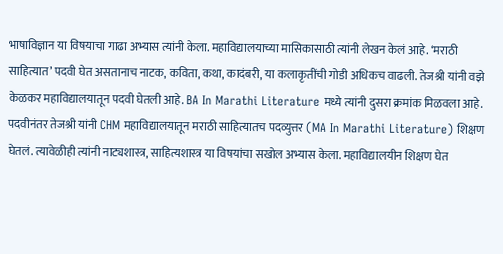भाषाविज्ञान या विषयाचा गाढा अभ्यास त्यांनी केला. महाविद्यालयाच्या मासिकासाठी त्यांनी लेखन केलं आहे. ‘मराठी साहित्यात’ पदवी घेत असतानाच नाटक, कविता, कथा, कादंबरी, या कलाकृतींची गोडी अधिकच वाढली. तेजश्री यांनी वझे केळकर महाविद्यालयातून पदवी घेतली आहे. BA In Marathi Literature मध्ये त्यांनी दुसरा क्रमांक मिळवला आहे. पदवीनंतर तेजश्री यांनी CHM महाविद्यालयातून मराठी साहित्यातच पदव्युत्तर (MA In Marathi Literature) शिक्षण घेतलं. त्यावेळीही त्यांनी नाट्यशास्त्र, साहित्यशास्त्र या विषयांचा सखोल अभ्यास केला. महाविद्यालयीन शिक्षण घेत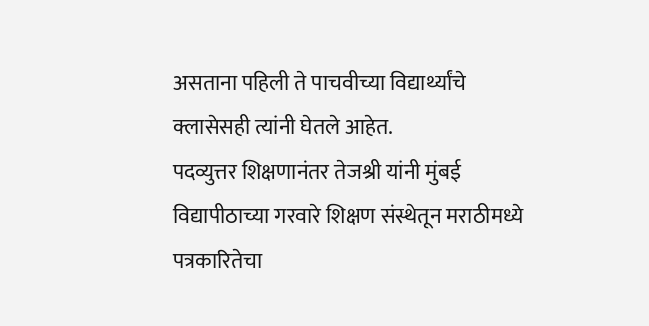असताना पहिली ते पाचवीच्या विद्यार्थ्यांचे क्लासेसही त्यांनी घेतले आहेत.
पदव्युत्तर शिक्षणानंतर तेजश्री यांनी मुंबई विद्यापीठाच्या गरवारे शिक्षण संस्थेतून मराठीमध्ये पत्रकारितेचा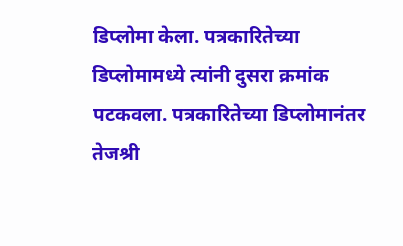डिप्लोमा केला. पत्रकारितेच्या डिप्लोमामध्ये त्यांनी दुसरा क्रमांक पटकवला. पत्रकारितेच्या डिप्लोमानंतर तेजश्री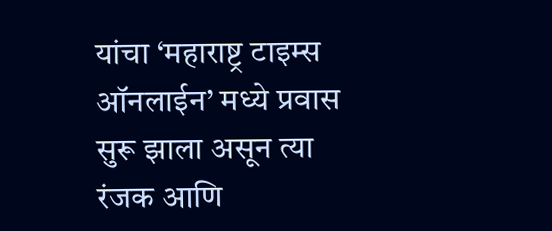यांचा ‘महाराष्ट्र टाइम्स ऑनलाईन’ मध्ये प्रवास सुरू झाला असून त्या रंजक आणि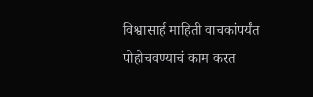विश्वासार्ह माहिती वाचकांपर्यंत पोहोचवण्याचं काम करत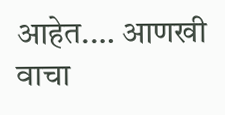आहेत.… आणखी वाचा